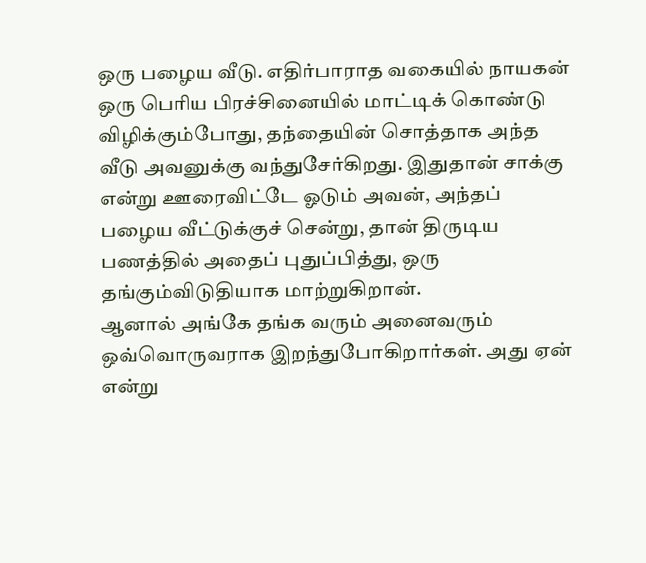ஒரு பழைய வீடு. எதிர்பாராத வகையில் நாயகன் ஒரு பெரிய பிரச்சினையில் மாட்டிக் கொண்டு விழிக்கும்போது, தந்தையின் சொத்தாக அந்த வீடு அவனுக்கு வந்துசேர்கிறது. இதுதான் சாக்கு என்று ஊரைவிட்டே ஓடும் அவன், அந்தப் பழைய வீட்டுக்குச் சென்று, தான் திருடிய பணத்தில் அதைப் புதுப்பித்து, ஒரு தங்கும்விடுதியாக மாற்றுகிறான்.
ஆனால் அங்கே தங்க வரும் அனைவரும் ஒவ்வொருவராக இறந்துபோகிறார்கள். அது ஏன் என்று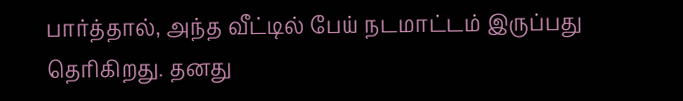பார்த்தால், அந்த வீட்டில் பேய் நடமாட்டம் இருப்பது தெரிகிறது. தனது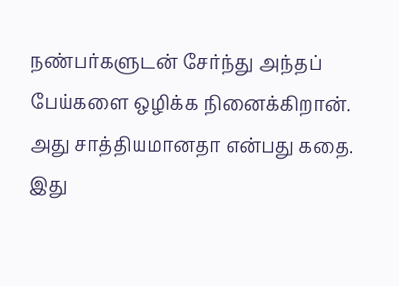நண்பர்களுடன் சேர்ந்து அந்தப் பேய்களை ஒழிக்க நினைக்கிறான். அது சாத்தியமானதா என்பது கதை.
இது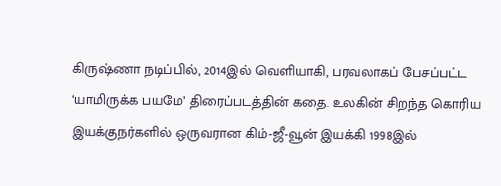கிருஷ்ணா நடிப்பில், 2014இல் வெளியாகி, பரவலாகப் பேசப்பட்ட ‘யாமிருக்க பயமே’ திரைப்படத்தின் கதை. உலகின் சிறந்த கொரிய இயக்குநர்களில் ஒருவரான கிம்-ஜீ-வூன் இயக்கி 1998இல்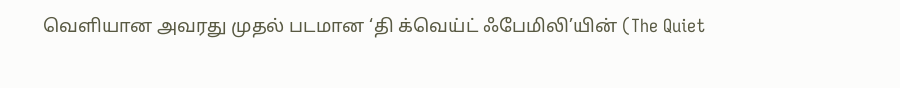வெளியான அவரது முதல் படமான ‘தி க்வெய்ட் ஃபேமிலி’யின் (The Quiet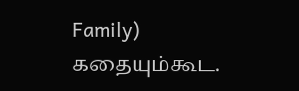Family) கதையும்கூட.